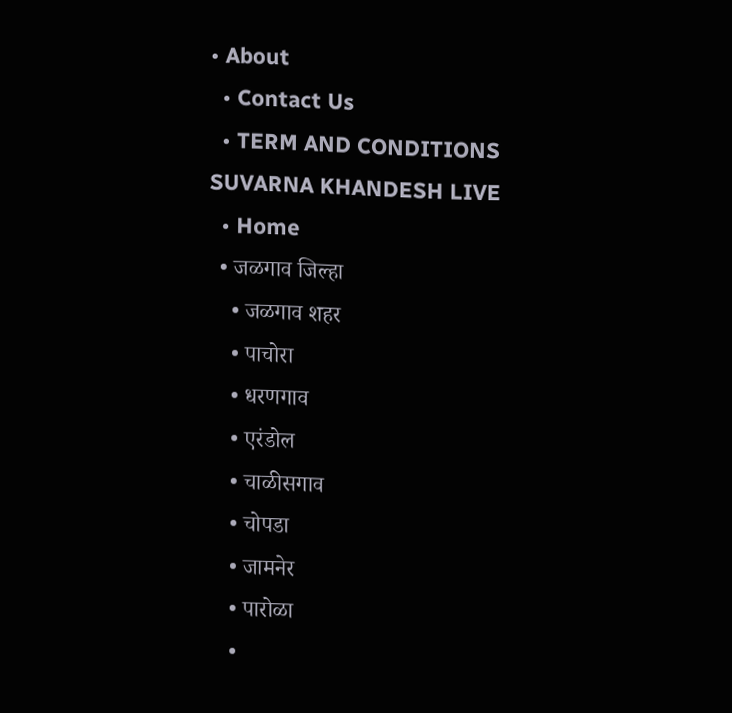• About
  • Contact Us
  • TERM AND CONDITIONS
SUVARNA KHANDESH LIVE
  • Home
  • जळगाव जिल्हा
    • जळगाव शहर
    • पाचोरा
    • धरणगाव
    • एरंडोल
    • चाळीसगाव
    • चोपडा
    • जामनेर
    • पारोळा
    •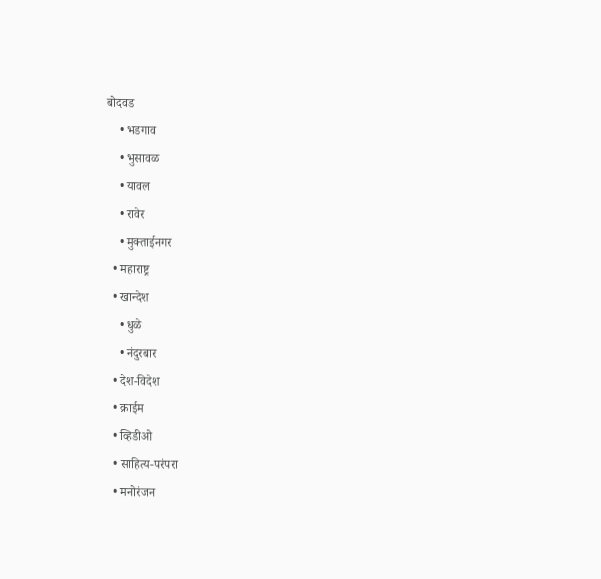बोदवड
    • भडगाव
    • भुसावळ
    • यावल
    • रावेर
    • मुक्ताईनगर
  • महाराष्ट्र
  • खान्देश
    • धुळे
    • नंदुरबार
  • देश-विदेश
  • क्राईम
  • व्हिडीओ
  • साहित्य-परंपरा
  • मनोरंजन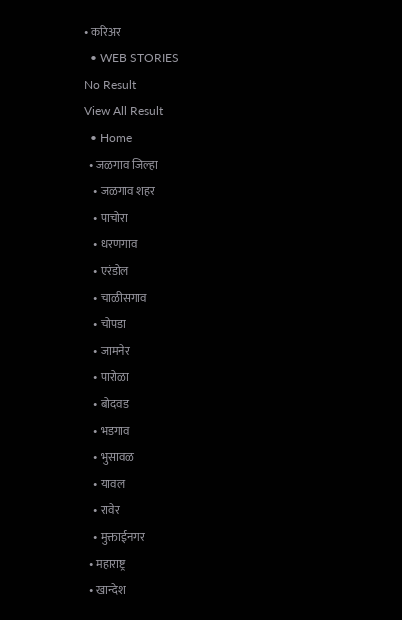• करिअर
  • WEB STORIES
No Result
View All Result
  • Home
  • जळगाव जिल्हा
    • जळगाव शहर
    • पाचोरा
    • धरणगाव
    • एरंडोल
    • चाळीसगाव
    • चोपडा
    • जामनेर
    • पारोळा
    • बोदवड
    • भडगाव
    • भुसावळ
    • यावल
    • रावेर
    • मुक्ताईनगर
  • महाराष्ट्र
  • खान्देश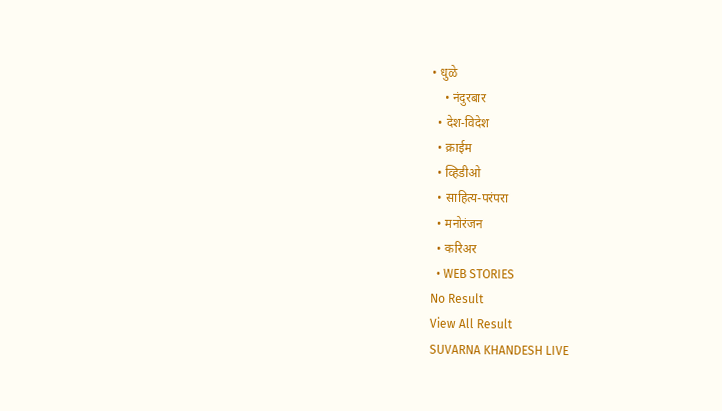• धुळे
    • नंदुरबार
  • देश-विदेश
  • क्राईम
  • व्हिडीओ
  • साहित्य-परंपरा
  • मनोरंजन
  • करिअर
  • WEB STORIES
No Result
View All Result
SUVARNA KHANDESH LIVE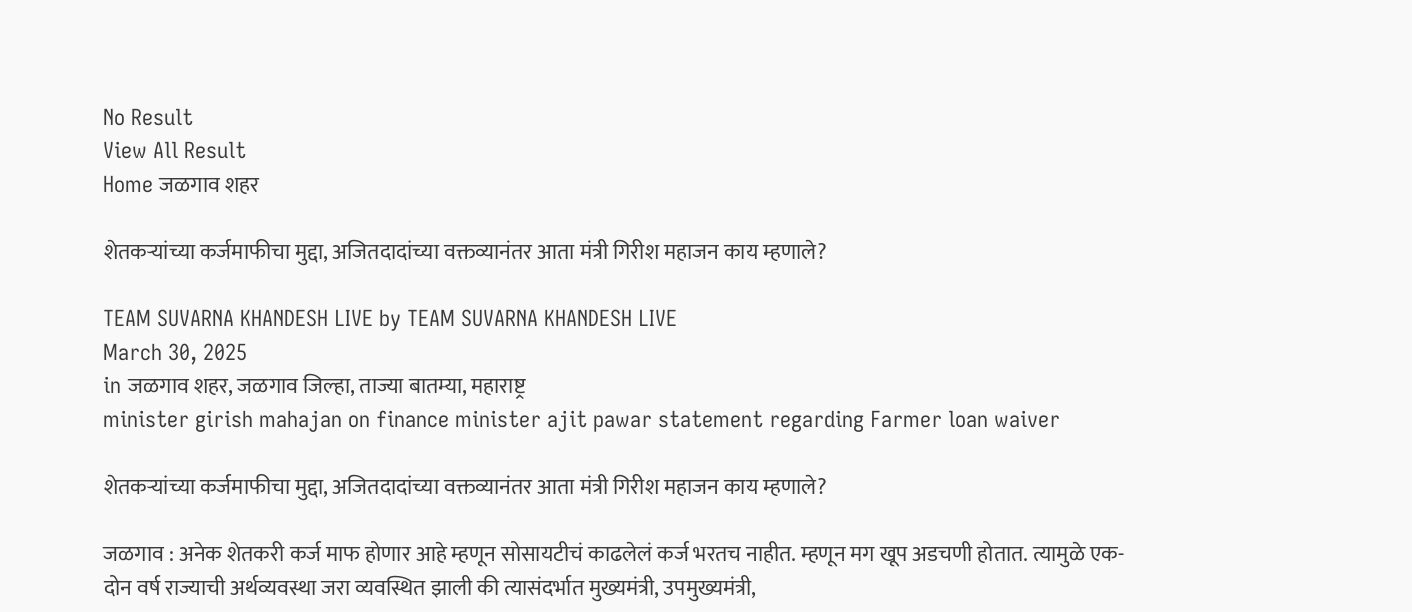No Result
View All Result
Home जळगाव शहर

शेतकऱ्यांच्या कर्जमाफीचा मुद्दा, अजितदादांच्या वक्तव्यानंतर आता मंत्री गिरीश महाजन काय म्हणाले?

TEAM SUVARNA KHANDESH LIVE by TEAM SUVARNA KHANDESH LIVE
March 30, 2025
in जळगाव शहर, जळगाव जिल्हा, ताज्या बातम्या, महाराष्ट्र
minister girish mahajan on finance minister ajit pawar statement regarding Farmer loan waiver

शेतकऱ्यांच्या कर्जमाफीचा मुद्दा, अजितदादांच्या वक्तव्यानंतर आता मंत्री गिरीश महाजन काय म्हणाले?

जळगाव : अनेक शेतकरी कर्ज माफ होणार आहे म्हणून सोसायटीचं काढलेलं कर्ज भरतच नाहीत. म्हणून मग खूप अडचणी होतात. त्यामुळे एक-दोन वर्ष राज्याची अर्थव्यवस्था जरा व्यवस्थित झाली की त्यासंदर्भात मुख्यमंत्री, उपमुख्यमंत्री,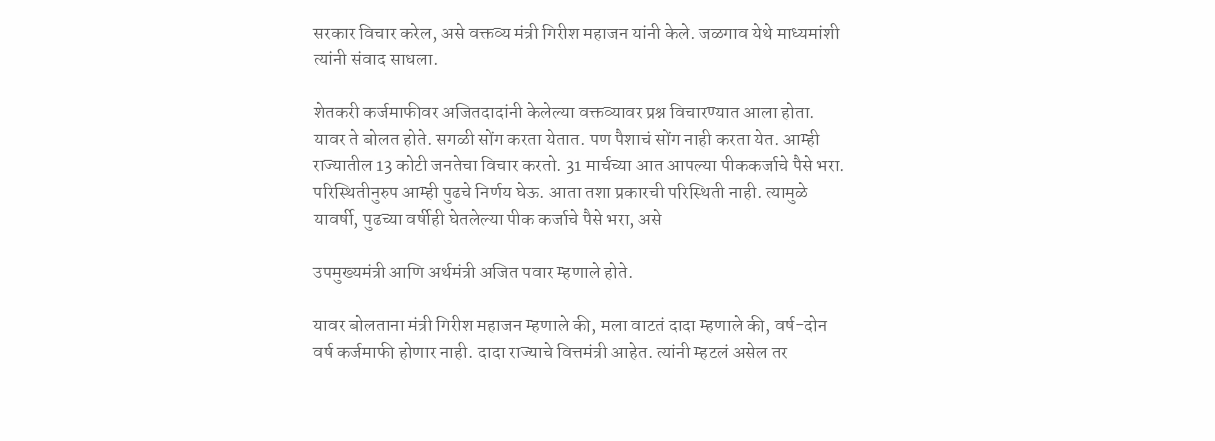सरकार विचार करेल, असे वक्तव्य मंत्री गिरीश महाजन यांनी केले. जळगाव येथे माध्यमांशी त्यांनी संवाद साधला.

शेतकरी कर्जमाफीवर अजितदादांनी केलेल्या वक्तव्यावर प्रश्न विचारण्यात आला होता. यावर ते बोलत होते. सगळी सोंग करता येतात. पण पैशाचं सोंग नाही करता येत. आम्ही राज्यातील 13 कोटी जनतेचा विचार करतो. 31 मार्चच्या आत आपल्या पीककर्जाचे पैसे भरा. परिस्थितीनुरुप आम्ही पुढचे निर्णय घेऊ. आता तशा प्रकारची परिस्थिती नाही. त्यामुळे यावर्षी, पुढच्या वर्षीही घेतलेल्या पीक कर्जाचे पैसे भरा, असे

उपमुख्यमंत्री आणि अर्थमंत्री अजित पवार म्हणाले होते.

यावर बोलताना मंत्री गिरीश महाजन म्हणाले की, मला वाटतं दादा म्हणाले की, वर्ष-दोन वर्ष कर्जमाफी होणार नाही. दादा राज्याचे वित्तमंत्री आहेत. त्यांनी म्हटलं असेल तर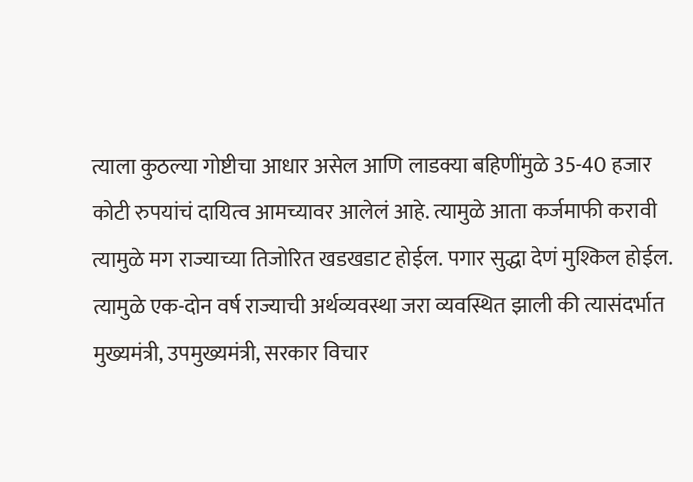त्याला कुठल्या गोष्टीचा आधार असेल आणि लाडक्या बहिणींमुळे 35-40 हजार कोटी रुपयांचं दायित्व आमच्यावर आलेलं आहे. त्यामुळे आता कर्जमाफी करावी त्यामुळे मग राज्याच्या तिजोरित खडखडाट होईल. पगार सुद्धा देणं मुश्किल होईल. त्यामुळे एक-दोन वर्ष राज्याची अर्थव्यवस्था जरा व्यवस्थित झाली की त्यासंदर्भात मुख्यमंत्री, उपमुख्यमंत्री, सरकार विचार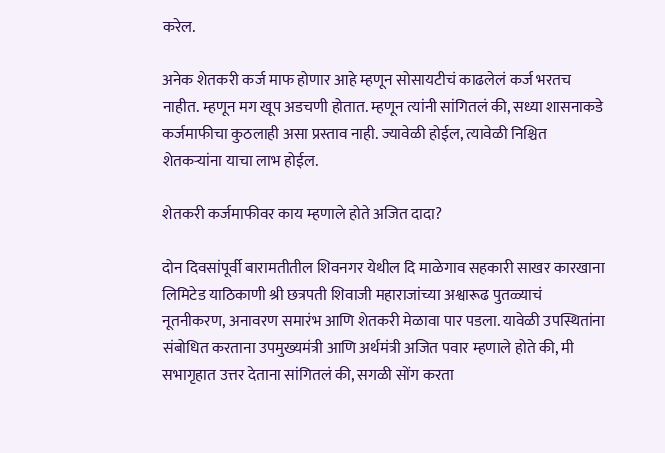करेल.

अनेक शेतकरी कर्ज माफ होणार आहे म्हणून सोसायटीचं काढलेलं कर्ज भरतच नाहीत. म्हणून मग खूप अडचणी होतात. म्हणून त्यांनी सांगितलं की, सध्या शासनाकडे कर्जमाफीचा कुठलाही असा प्रस्ताव नाही. ज्यावेळी होईल, त्यावेळी निश्चित शेतकऱ्यांना याचा लाभ होईल.

शेतकरी कर्जमाफीवर काय म्हणाले होते अजित दादा?

दोन दिवसांपूर्वी बारामतीतील शिवनगर येथील दि माळेगाव सहकारी साखर कारखाना लिमिटेड याठिकाणी श्री छत्रपती शिवाजी महाराजांच्या अश्वारूढ पुतळ्याचं नूतनीकरण, अनावरण समारंभ आणि शेतकरी मेळावा पार पडला. यावेळी उपस्थितांना संबोधित करताना उपमुख्यमंत्री आणि अर्थमंत्री अजित पवार म्हणाले होते की, मी सभागृहात उत्तर देताना सांगितलं की, सगळी सोंग करता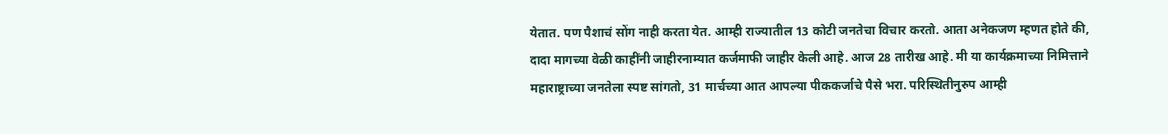येतात. पण पैशाचं सोंग नाही करता येत. आम्ही राज्यातील 13 कोटी जनतेचा विचार करतो. आता अनेकजण म्हणत होते की, दादा मागच्या वेळी काहींनी जाहीरनाम्यात कर्जमाफी जाहीर केली आहे. आज 28 तारीख आहे. मी या कार्यक्रमाच्या निमित्ताने महाराष्ट्राच्या जनतेला स्पष्ट सांगतो, 31 मार्चच्या आत आपल्या पीककर्जाचे पैसे भरा. परिस्थितीनुरुप आम्ही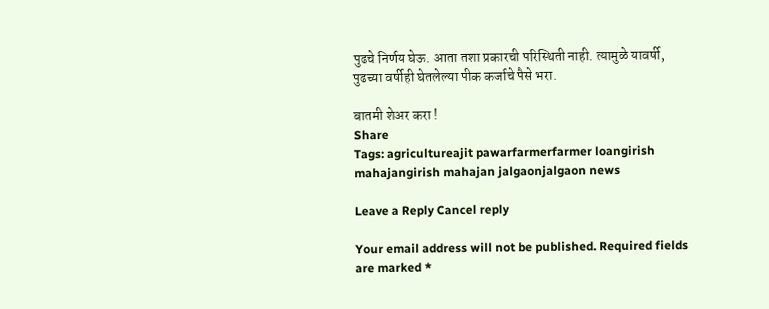पुढचे निर्णय घेऊ. आता तशा प्रकारची परिस्थिती नाही. त्यामुळे यावर्षी, पुढच्या वर्षीही घेतलेल्या पीक कर्जाचे पैसे भरा.

बातमी शेअर करा !
Share
Tags: agricultureajit pawarfarmerfarmer loangirish mahajangirish mahajan jalgaonjalgaon news

Leave a Reply Cancel reply

Your email address will not be published. Required fields are marked *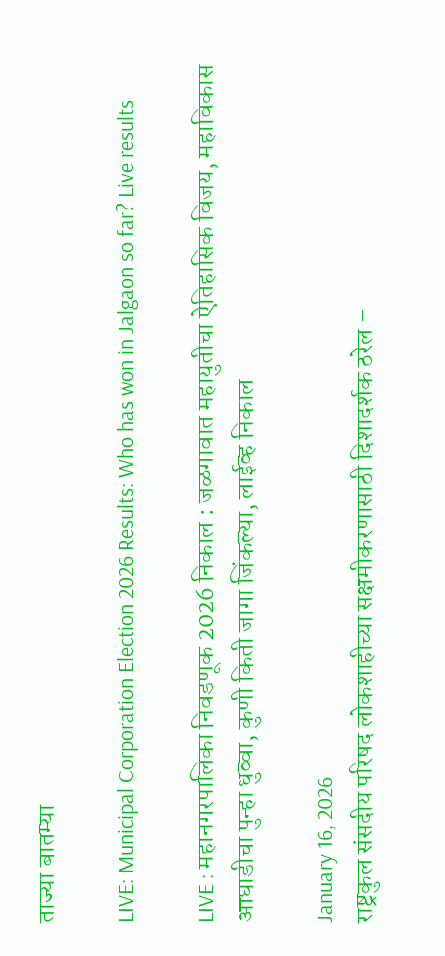ताज्या बातम्या

LIVE: Municipal Corporation Election 2026 Results: Who has won in Jalgaon so far? Live results

LIVE : महानगरपालिका निवडणूक 2026 निकाल : जळगावात महायुतीचा ऐतिहासिक विजय, महाविकास आघाडीचा पुन्हा धुव्वा, कुणी किती जागा जिंकल्या, लाईव्ह निकाल

January 16, 2026
राष्ट्रकुल संसदीय परिषद लोकशाहीच्या सक्षमीकरणासाठी दिशादर्शक ठरेल –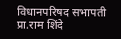विधानपरिषद सभापती प्रा.राम शिंदे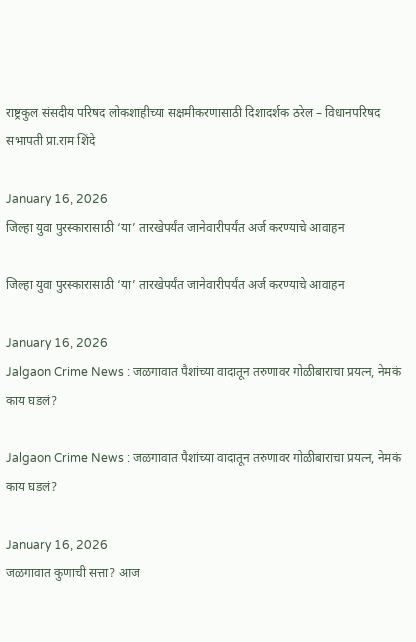राष्ट्रकुल संसदीय परिषद लोकशाहीच्या सक्षमीकरणासाठी दिशादर्शक ठरेल – विधानपरिषद सभापती प्रा.राम शिंदे

January 16, 2026
जिल्हा युवा पुरस्कारासाठी ‘या’ तारखेपर्यंत जानेवारीपर्यंत अर्ज करण्याचे आवाहन

जिल्हा युवा पुरस्कारासाठी ‘या’ तारखेपर्यंत जानेवारीपर्यंत अर्ज करण्याचे आवाहन

January 16, 2026
Jalgaon Crime News : जळगावात पैशांच्या वादातून तरुणावर गोळीबाराचा प्रयत्न, नेमकं काय घडलं?

Jalgaon Crime News : जळगावात पैशांच्या वादातून तरुणावर गोळीबाराचा प्रयत्न, नेमकं काय घडलं?

January 16, 2026
जळगावात कुणाची सत्ता? आज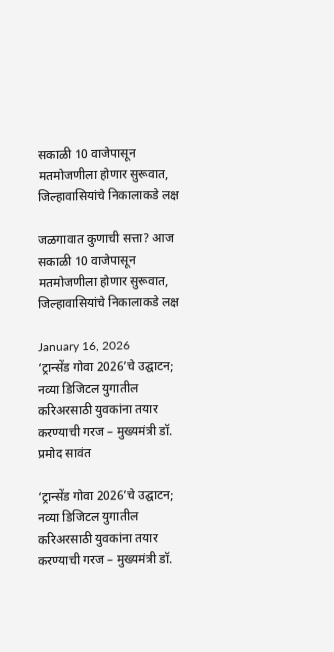सकाळी 10 वाजेपासून मतमोजणीला होणार सुरूवात, जिल्हावासियांचे निकालाकडे लक्ष

जळगावात कुणाची सत्ता? आज सकाळी 10 वाजेपासून मतमोजणीला होणार सुरूवात, जिल्हावासियांचे निकालाकडे लक्ष

January 16, 2026
‘ट्रान्सेंड गोवा 2026’चे उद्घाटन; नव्या डिजिटल युगातील करिअरसाठी युवकांना तयार करण्याची गरज – मुख्यमंत्री डॉ. प्रमोद सावंत

‘ट्रान्सेंड गोवा 2026’चे उद्घाटन; नव्या डिजिटल युगातील करिअरसाठी युवकांना तयार करण्याची गरज – मुख्यमंत्री डॉ.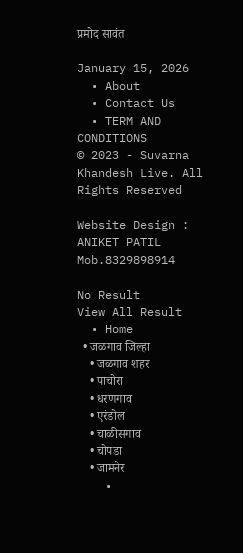प्रमोद सावंत

January 15, 2026
  • About
  • Contact Us
  • TERM AND CONDITIONS
© 2023 - Suvarna Khandesh Live. All Rights Reserved

Website Design : ANIKET PATIL Mob.8329898914

No Result
View All Result
  • Home
  • जळगाव जिल्हा
    • जळगाव शहर
    • पाचोरा
    • धरणगाव
    • एरंडोल
    • चाळीसगाव
    • चोपडा
    • जामनेर
    •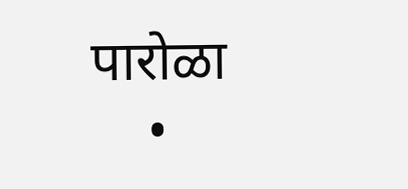पारोळा
    •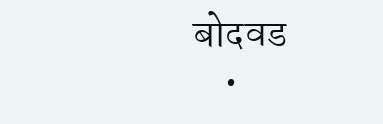बोदवड
    •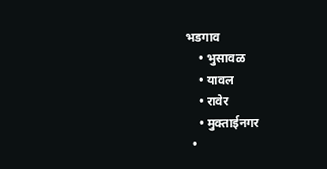भडगाव
    • भुसावळ
    • यावल
    • रावेर
    • मुक्ताईनगर
  •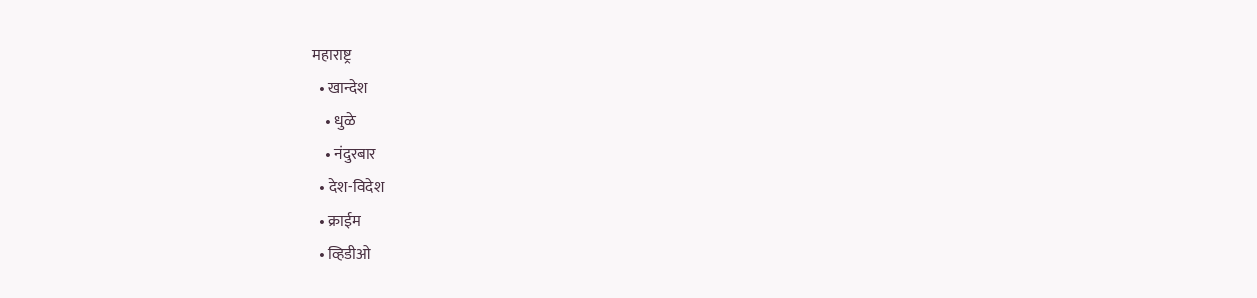महाराष्ट्र
  • खान्देश
    • धुळे
    • नंदुरबार
  • देश-विदेश
  • क्राईम
  • व्हिडीओ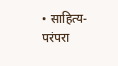• साहित्य-परंपरा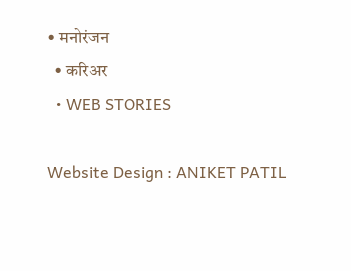• मनोरंजन
  • करिअर
  • WEB STORIES

Website Design : ANIKET PATIL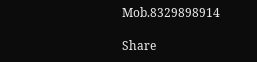Mob.8329898914

Share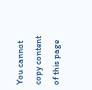You cannot copy content of this page